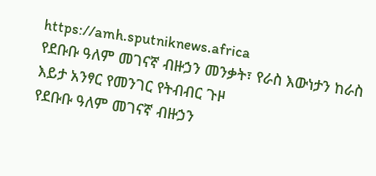https://amh.sputniknews.africa
የደቡቡ ዓለም መገናኛ ብዙኃን መንቃት፣ የራስ እውነታን ከራስ እይታ አንፃር የመንገር የትብብር ጉዞ
የደቡቡ ዓለም መገናኛ ብዙኃን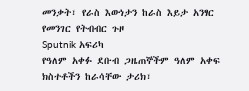መንቃት፣ የራስ እውነታን ከራስ እይታ አንፃር የመንገር የትብብር ጉዞ
Sputnik አፍሪካ
የዓለም አቀፉ ደቡብ ጋዜጠኞችም ዓለም አቀፍ ክስተቶችን ከራሳቸው ታሪክ፣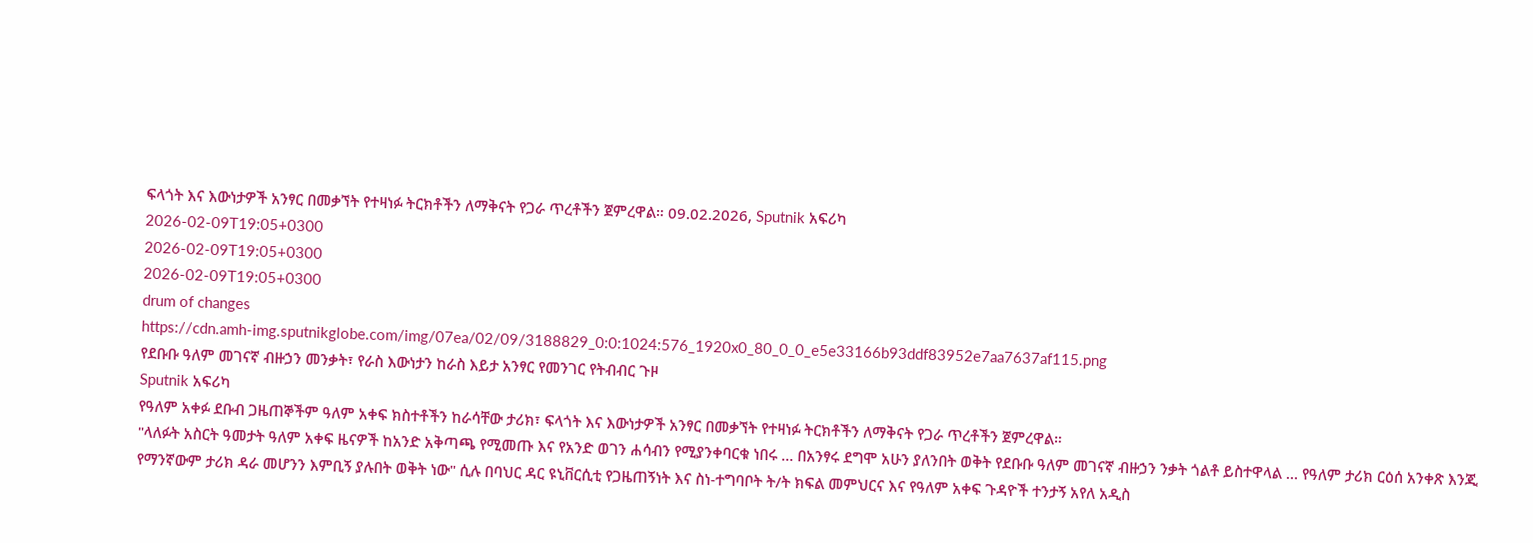ፍላጎት እና እውነታዎች አንፃር በመቃኘት የተዛነፉ ትርክቶችን ለማቅናት የጋራ ጥረቶችን ጀምረዋል። 09.02.2026, Sputnik አፍሪካ
2026-02-09T19:05+0300
2026-02-09T19:05+0300
2026-02-09T19:05+0300
drum of changes
https://cdn.amh-img.sputnikglobe.com/img/07ea/02/09/3188829_0:0:1024:576_1920x0_80_0_0_e5e33166b93ddf83952e7aa7637af115.png
የደቡቡ ዓለም መገናኛ ብዙኃን መንቃት፣ የራስ እውነታን ከራስ እይታ አንፃር የመንገር የትብብር ጉዞ
Sputnik አፍሪካ
የዓለም አቀፉ ደቡብ ጋዜጠኞችም ዓለም አቀፍ ክስተቶችን ከራሳቸው ታሪክ፣ ፍላጎት እና እውነታዎች አንፃር በመቃኘት የተዛነፉ ትርክቶችን ለማቅናት የጋራ ጥረቶችን ጀምረዋል።
"ላለፉት አስርት ዓመታት ዓለም አቀፍ ዜናዎች ከአንድ አቅጣጫ የሚመጡ እና የአንድ ወገን ሐሳብን የሚያንቀባርቁ ነበሩ … በአንፃሩ ደግሞ አሁን ያለንበት ወቅት የደቡቡ ዓለም መገናኛ ብዙኃን ንቃት ጎልቶ ይስተዋላል … የዓለም ታሪክ ርዕሰ አንቀጽ እንጂ የማንኛውም ታሪክ ዳራ መሆንን እምቢኝ ያሉበት ወቅት ነው" ሲሉ በባህር ዳር ዩኒቨርሲቲ የጋዜጠኝነት እና ስነ-ተግባቦት ት/ት ክፍል መምህርና እና የዓለም አቀፍ ጉዳዮች ተንታኝ አየለ አዲስ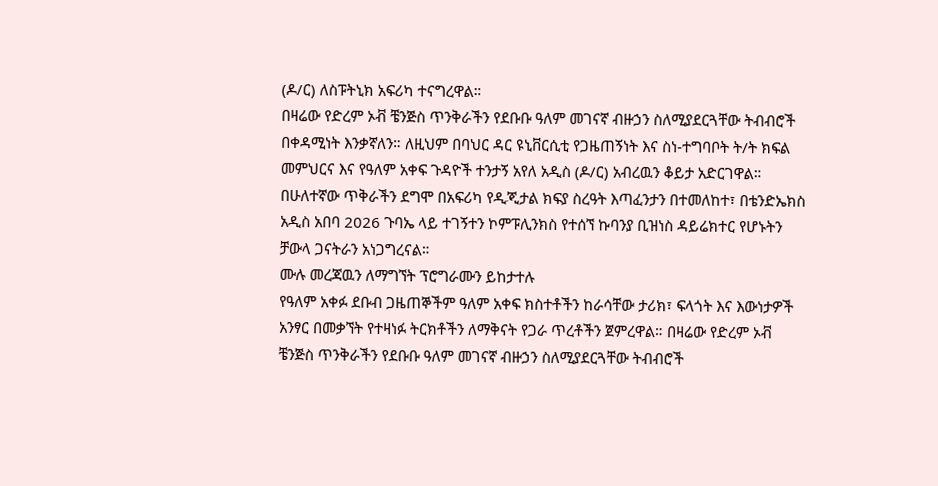(ዶ/ር) ለስፑትኒክ አፍሪካ ተናግረዋል።
በዛሬው የድረም ኦቭ ቼንጅስ ጥንቅራችን የደቡቡ ዓለም መገናኛ ብዙኃን ስለሚያደርጓቸው ትብብሮች በቀዳሚነት እንቃኛለን። ለዚህም በባህር ዳር ዩኒቨርሲቲ የጋዜጠኝነት እና ስነ-ተግባቦት ት/ት ክፍል መምህርና እና የዓለም አቀፍ ጉዳዮች ተንታኝ አየለ አዲስ (ዶ/ር) አብረዉን ቆይታ አድርገዋል። በሁለተኛው ጥቅራችን ደግሞ በአፍሪካ የዲጂታል ክፍያ ስረዓት እጣፈንታን በተመለከተ፣ በቴንድኤክስ አዲስ አበባ 2026 ጉባኤ ላይ ተገኝተን ኮምፑሊንክስ የተሰኘ ኩባንያ ቢዝነስ ዳይሬክተር የሆኑትን ቻውላ ጋናትራን አነጋግረናል።
ሙሉ መረጃዉን ለማግኘት ፕሮግራሙን ይከታተሉ
የዓለም አቀፉ ደቡብ ጋዜጠኞችም ዓለም አቀፍ ክስተቶችን ከራሳቸው ታሪክ፣ ፍላጎት እና እውነታዎች አንፃር በመቃኘት የተዛነፉ ትርክቶችን ለማቅናት የጋራ ጥረቶችን ጀምረዋል። በዛሬው የድረም ኦቭ ቼንጅስ ጥንቅራችን የደቡቡ ዓለም መገናኛ ብዙኃን ስለሚያደርጓቸው ትብብሮች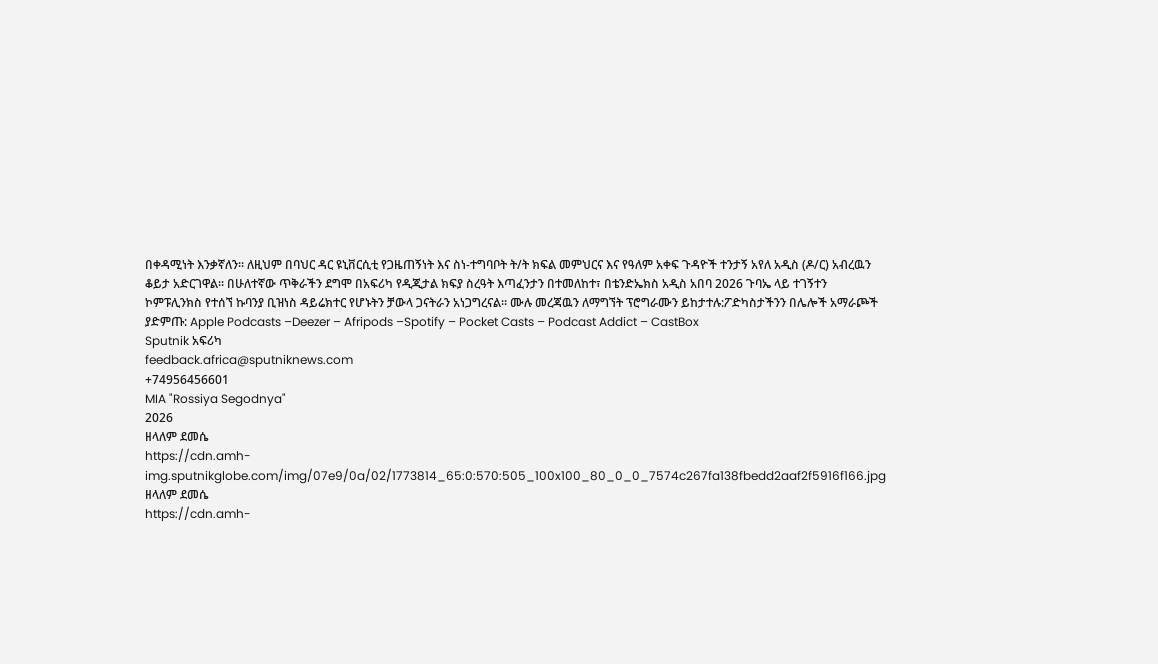በቀዳሚነት እንቃኛለን። ለዚህም በባህር ዳር ዩኒቨርሲቲ የጋዜጠኝነት እና ስነ-ተግባቦት ት/ት ክፍል መምህርና እና የዓለም አቀፍ ጉዳዮች ተንታኝ አየለ አዲስ (ዶ/ር) አብረዉን ቆይታ አድርገዋል። በሁለተኛው ጥቅራችን ደግሞ በአፍሪካ የዲጂታል ክፍያ ስረዓት እጣፈንታን በተመለከተ፣ በቴንድኤክስ አዲስ አበባ 2026 ጉባኤ ላይ ተገኝተን ኮምፑሊንክስ የተሰኘ ኩባንያ ቢዝነስ ዳይሬክተር የሆኑትን ቻውላ ጋናትራን አነጋግረናል። ሙሉ መረጃዉን ለማግኘት ፕሮግራሙን ይከታተሉ:ፖድካስታችንን በሌሎች አማራጮች ያድምጡ: Apple Podcasts –Deezer – Afripods –Spotify – Pocket Casts – Podcast Addict – CastBox
Sputnik አፍሪካ
feedback.africa@sputniknews.com
+74956456601
MIA "Rossiya Segodnya"
2026
ዘላለም ደመሴ
https://cdn.amh-img.sputnikglobe.com/img/07e9/0a/02/1773814_65:0:570:505_100x100_80_0_0_7574c267fa138fbedd2aaf2f5916f166.jpg
ዘላለም ደመሴ
https://cdn.amh-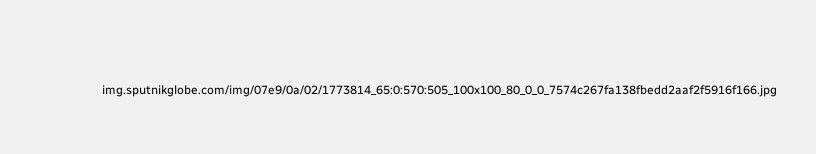img.sputnikglobe.com/img/07e9/0a/02/1773814_65:0:570:505_100x100_80_0_0_7574c267fa138fbedd2aaf2f5916f166.jpg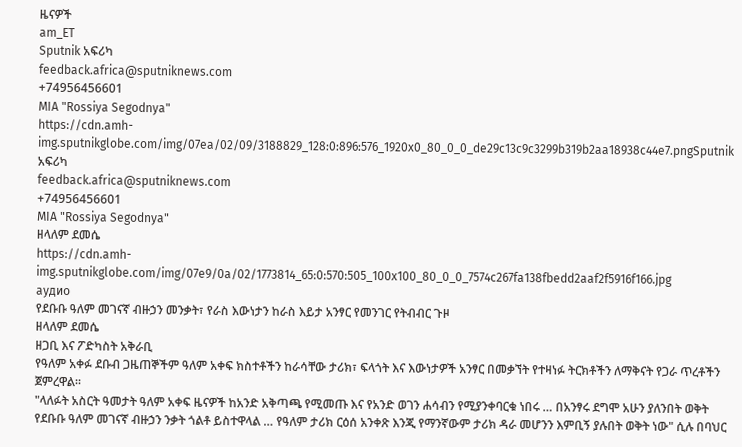ዜናዎች
am_ET
Sputnik አፍሪካ
feedback.africa@sputniknews.com
+74956456601
MIA "Rossiya Segodnya"
https://cdn.amh-img.sputnikglobe.com/img/07ea/02/09/3188829_128:0:896:576_1920x0_80_0_0_de29c13c9c3299b319b2aa18938c44e7.pngSputnik አፍሪካ
feedback.africa@sputniknews.com
+74956456601
MIA "Rossiya Segodnya"
ዘላለም ደመሴ
https://cdn.amh-img.sputnikglobe.com/img/07e9/0a/02/1773814_65:0:570:505_100x100_80_0_0_7574c267fa138fbedd2aaf2f5916f166.jpg
аудио
የደቡቡ ዓለም መገናኛ ብዙኃን መንቃት፣ የራስ እውነታን ከራስ እይታ አንፃር የመንገር የትብብር ጉዞ
ዘላለም ደመሴ
ዘጋቢ እና ፖድካስት አቅራቢ
የዓለም አቀፉ ደቡብ ጋዜጠኞችም ዓለም አቀፍ ክስተቶችን ከራሳቸው ታሪክ፣ ፍላጎት እና እውነታዎች አንፃር በመቃኘት የተዛነፉ ትርክቶችን ለማቅናት የጋራ ጥረቶችን ጀምረዋል።
"ላለፉት አስርት ዓመታት ዓለም አቀፍ ዜናዎች ከአንድ አቅጣጫ የሚመጡ እና የአንድ ወገን ሐሳብን የሚያንቀባርቁ ነበሩ … በአንፃሩ ደግሞ አሁን ያለንበት ወቅት የደቡቡ ዓለም መገናኛ ብዙኃን ንቃት ጎልቶ ይስተዋላል … የዓለም ታሪክ ርዕሰ አንቀጽ እንጂ የማንኛውም ታሪክ ዳራ መሆንን እምቢኝ ያሉበት ወቅት ነው" ሲሉ በባህር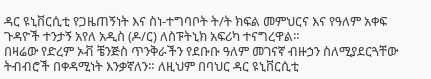ዳር ዩኒቨርሲቲ የጋዜጠኝነት እና ስነ-ተግባቦት ት/ት ክፍል መምህርና እና የዓለም አቀፍ ጉዳዮች ተንታኝ አየለ አዲስ (ዶ/ር) ለስፑትኒክ አፍሪካ ተናግረዋል።
በዛሬው የድረም ኦቭ ቼንጅስ ጥንቅራችን የደቡቡ ዓለም መገናኛ ብዙኃን ስለሚያደርጓቸው ትብብሮች በቀዳሚነት እንቃኛለን። ለዚህም በባህር ዳር ዩኒቨርሲቲ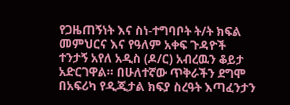የጋዜጠኝነት እና ስነ-ተግባቦት ት/ት ክፍል መምህርና እና የዓለም አቀፍ ጉዳዮች ተንታኝ አየለ አዲስ (ዶ/ር) አብረዉን ቆይታ አድርገዋል። በሁለተኛው ጥቅራችን ደግሞ በአፍሪካ የዲጂታል ክፍያ ስረዓት እጣፈንታን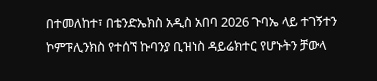በተመለከተ፣ በቴንድኤክስ አዲስ አበባ 2026 ጉባኤ ላይ ተገኝተን ኮምፑሊንክስ የተሰኘ ኩባንያ ቢዝነስ ዳይሬክተር የሆኑትን ቻውላ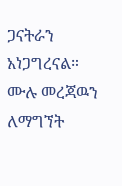ጋናትራን አነጋግረናል።
ሙሉ መረጃዉን ለማግኘት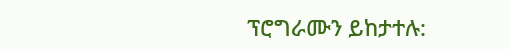ፕሮግራሙን ይከታተሉ: